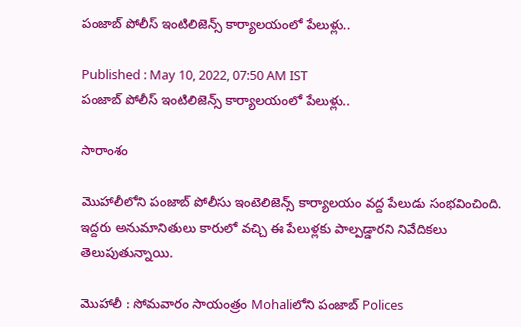పంజాబ్ పోలీస్ ఇంటిలిజెన్స్ కార్యాలయంలో పేలుళ్లు..

Published : May 10, 2022, 07:50 AM IST
పంజాబ్ పోలీస్ ఇంటిలిజెన్స్ కార్యాలయంలో పేలుళ్లు..

సారాంశం

మొహాలీలోని పంజాబ్ పోలీసు ఇంటెలిజెన్స్ కార్యాలయం వద్ద పేలుడు సంభవించింది. ఇద్దరు అనుమానితులు కారులో వచ్చి ఈ పేలుళ్లకు పాల్పడ్డారని నివేదికలు తెలుపుతున్నాయి.

మొహాలీ : సోమవారం సాయంత్రం Mohaliలోని పంజాబ్ Polices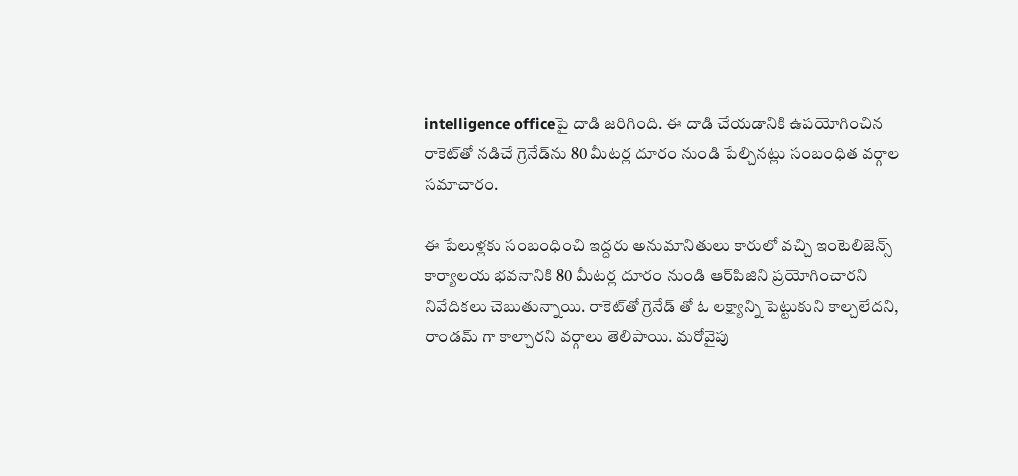intelligence officeపై దాడి జరిగింది. ఈ దాడి చేయడానికి ఉపయోగించిన రాకెట్‌తో నడిచే గ్రెనేడ్‌ను 80 మీటర్ల దూరం నుండి పేల్చినట్లు సంబంధిత వర్గాల సమాచారం.

ఈ పేలుళ్లకు సంబంధించి ఇద్దరు అనుమానితులు కారులో వచ్చి ఇంటెలిజెన్స్ కార్యాలయ భవనానికి 80 మీటర్ల దూరం నుండి ఆర్‌పిజిని ప్రయోగించారని నివేదికలు చెబుతున్నాయి. రాకెట్‌తో గ్రెనేడ్‌ తో ఓ లక్ష్యాన్ని పెట్టుకుని కాల్చలేదని, రాండమ్ గా కాల్చారని వర్గాలు తెలిపాయి. మరోవైపు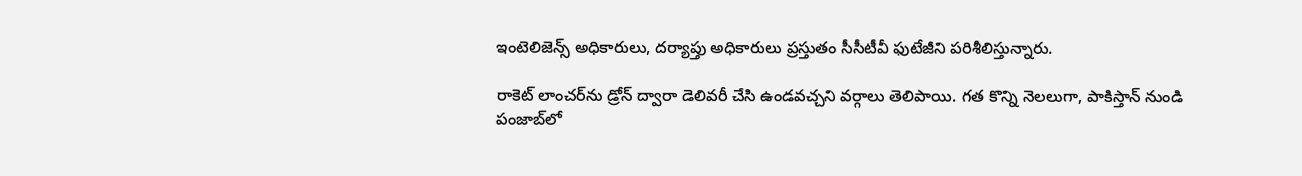ఇంటెలిజెన్స్ అధికారులు, దర్యాప్తు అధికారులు ప్రస్తుతం సీసీటీవీ ఫుటేజీని పరిశీలిస్తున్నారు.

రాకెట్ లాంచర్‌ను డ్రోన్ ద్వారా డెలివరీ చేసి ఉండవచ్చని వర్గాలు తెలిపాయి. గత కొన్ని నెలలుగా, పాకిస్తాన్ నుండి పంజాబ్‌లో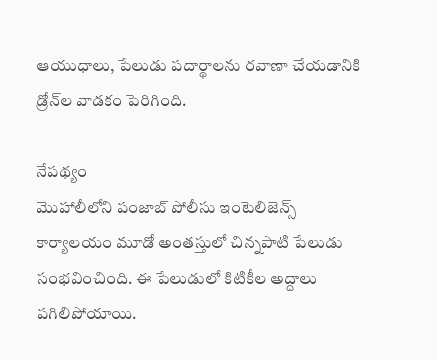ఆయుధాలు, పేలుడు పదార్థాలను రవాణా చేయడానికి డ్రోన్‌ల వాడకం పెరిగింది.

నేపథ్యం
మొహాలీలోని పంజాబ్ పోలీసు ఇంటెలిజెన్స్ కార్యాలయం మూడో అంతస్తులో చిన్నపాటి పేలుడు సంభవించింది. ఈ పేలుడులో కిటికీల అద్దాలు పగిలిపోయాయి.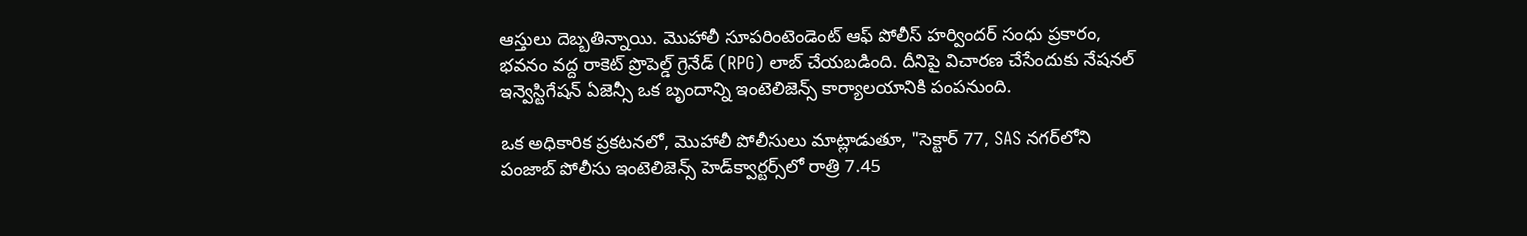ఆస్తులు దెబ్బతిన్నాయి. మొహాలీ సూపరింటెండెంట్ ఆఫ్ పోలీస్ హర్విందర్ సంధు ప్రకారం, భవనం వద్ద రాకెట్ ప్రొపెల్డ్ గ్రెనేడ్ (RPG) లాబ్ చేయబడింది. దీనిపై విచారణ చేసేందుకు నేషనల్ ఇన్వెస్టిగేషన్ ఏజెన్సీ ఒక బృందాన్ని ఇంటెలిజెన్స్ కార్యాలయానికి పంపనుంది.

ఒక అధికారిక ప్రకటనలో, మొహాలీ పోలీసులు మాట్లాడుతూ, "సెక్టార్ 77, SAS నగర్‌లోని పంజాబ్ పోలీసు ఇంటెలిజెన్స్ హెడ్‌క్వార్టర్స్‌లో రాత్రి 7.45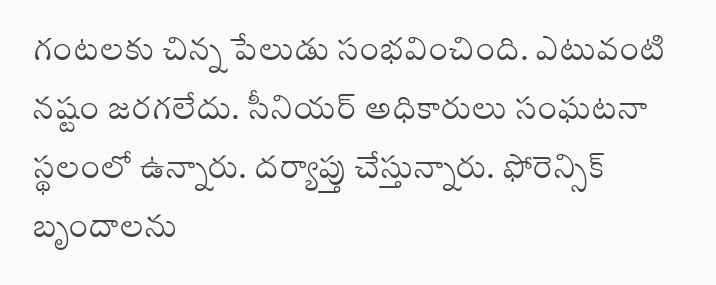గంటలకు చిన్న పేలుడు సంభవించింది. ఎటువంటి నష్టం జరగలేదు. సీనియర్ అధికారులు సంఘటనా స్థలంలో ఉన్నారు. దర్యాప్తు చేస్తున్నారు. ఫోరెన్సిక్ బృందాలను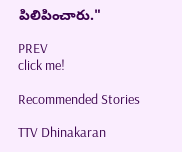పిలిపించారు."

PREV
click me!

Recommended Stories

TTV Dhinakaran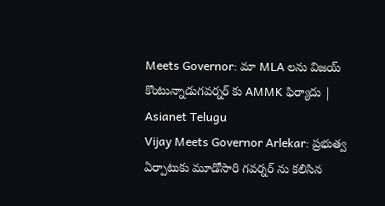Meets Governor: మా MLA లను విజయ్ కొంటున్నాడుగవర్నర్ కు AMMK ఫిర్యాదు | Asianet Telugu
Vijay Meets Governor Arlekar: ప్రభుత్వ ఏర్పాటుకు మూడోసారి గవర్నర్ ను కలిసిన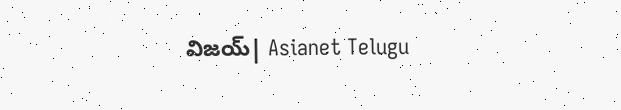విజయ్| Asianet Telugu